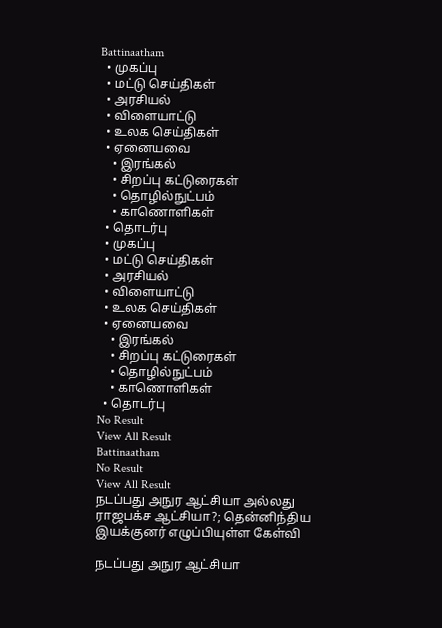Battinaatham
  • முகப்பு
  • மட்டு செய்திகள்
  • அரசியல்
  • விளையாட்டு
  • உலக செய்திகள்
  • ஏனையவை
    • இரங்கல்
    • சிறப்பு கட்டுரைகள்
    • தொழில்நுட்பம்
    • காணொளிகள்
  • தொடர்பு
  • முகப்பு
  • மட்டு செய்திகள்
  • அரசியல்
  • விளையாட்டு
  • உலக செய்திகள்
  • ஏனையவை
    • இரங்கல்
    • சிறப்பு கட்டுரைகள்
    • தொழில்நுட்பம்
    • காணொளிகள்
  • தொடர்பு
No Result
View All Result
Battinaatham
No Result
View All Result
நடப்பது அநுர ஆட்சியா அல்லது ராஜபக்ச ஆட்சியா?; தென்னிந்திய இயக்குனர் எழுப்பியுள்ள கேள்வி

நடப்பது அநுர ஆட்சியா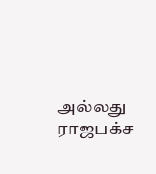அல்லது ராஜபக்ச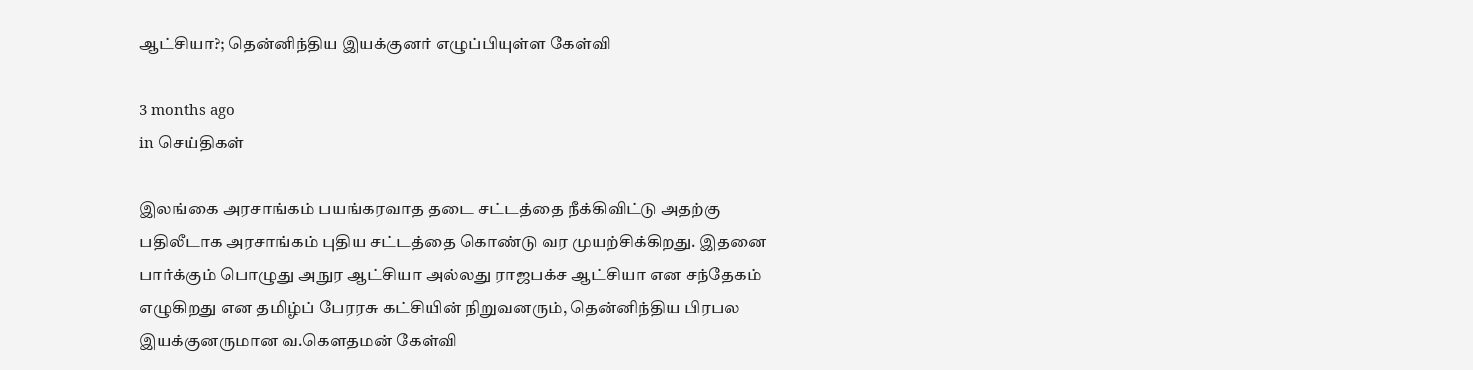ஆட்சியா?; தென்னிந்திய இயக்குனர் எழுப்பியுள்ள கேள்வி

3 months ago
in செய்திகள்

இலங்கை அரசாங்கம் பயங்கரவாத தடை சட்டத்தை நீக்கிவிட்டு அதற்கு பதிலீடாக அரசாங்கம் புதிய சட்டத்தை கொண்டு வர முயற்சிக்கிறது. இதனை பார்க்கும் பொழுது அநுர ஆட்சியா அல்லது ராஜபக்ச ஆட்சியா என சந்தேகம் எழுகிறது என தமிழ்ப் பேரரசு கட்சியின் நிறுவனரும், தென்னிந்திய பிரபல இயக்குனருமான வ.கௌதமன் கேள்வி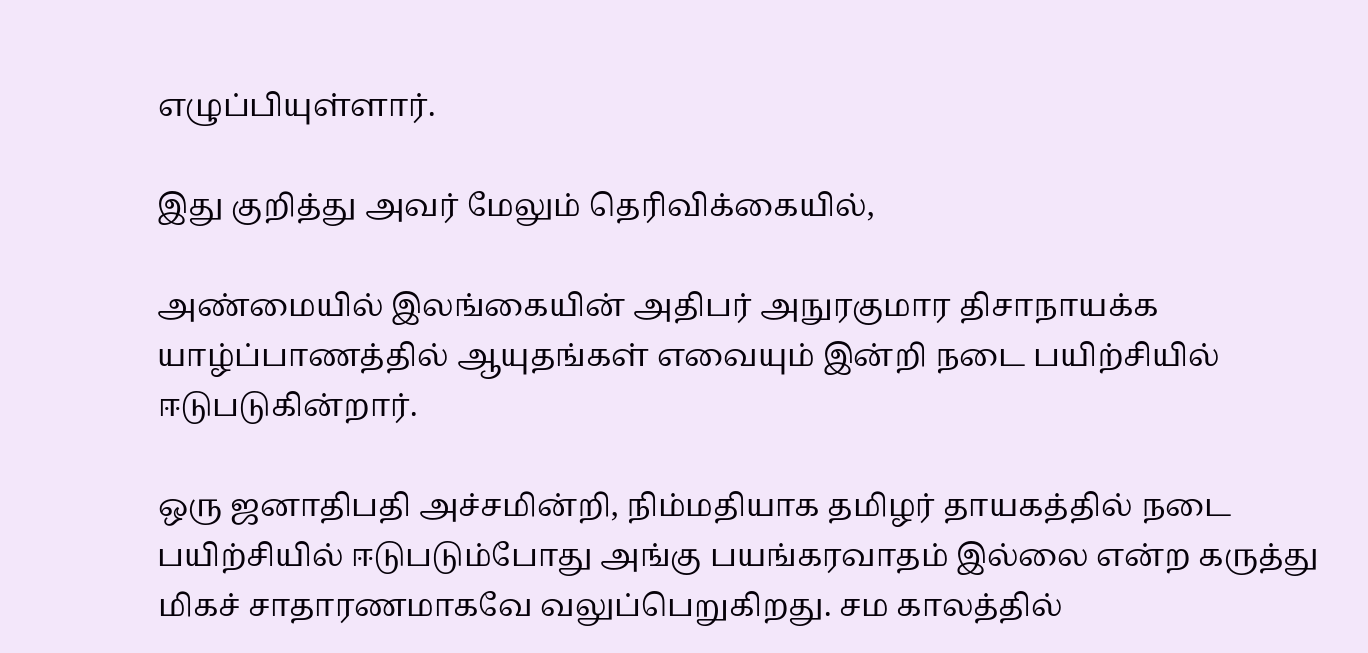எழுப்பியுள்ளார்.

இது குறித்து அவர் மேலும் தெரிவிக்கையில்,

அண்மையில் இலங்கையின் அதிபர் அநுரகுமார திசாநாயக்க யாழ்ப்பாணத்தில் ஆயுதங்கள் எவையும் இன்றி நடை பயிற்சியில் ஈடுபடுகின்றார்.

ஒரு ஜனாதிபதி அச்சமின்றி, நிம்மதியாக தமிழர் தாயகத்தில் நடை பயிற்சியில் ஈடுபடும்போது அங்கு பயங்கரவாதம் இல்லை என்ற கருத்து மிகச் சாதாரணமாகவே வலுப்பெறுகிறது. சம காலத்தில்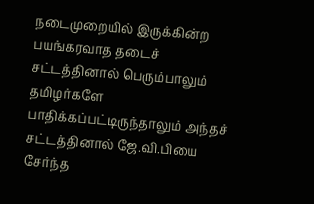நடைமுறையில் இருக்கின்ற பயங்கரவாத தடைச் சட்டத்தினால் பெரும்பாலும் தமிழர்களே பாதிக்கப்பட்டிருந்தாலும் அந்தச் சட்டத்தினால் ஜே.வி.பியை சேர்ந்த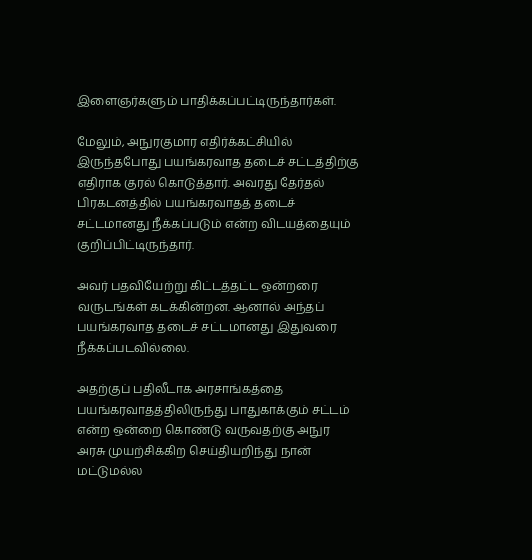இளைஞர்களும் பாதிக்கப்பட்டிருந்தார்கள்.

மேலும், அநுரகுமார எதிர்க்கட்சியில் இருந்தபோது பயங்கரவாத தடைச் சட்டத்திற்கு எதிராக குரல் கொடுத்தார். அவரது தேர்தல் பிரகடனத்தில் பயங்கரவாதத் தடைச் சட்டமானது நீக்கப்படும் என்ற விடயத்தையும் குறிப்பிட்டிருந்தார்.

அவர் பதவியேற்று கிட்டத்தட்ட ஒன்றரை வருடங்கள் கடக்கின்றன. ஆனால் அந்தப் பயங்கரவாத தடைச் சட்டமானது இதுவரை நீக்கப்படவில்லை.

அதற்குப் பதிலீடாக அரசாங்கத்தை பயங்கரவாதத்திலிருந்து பாதுகாக்கும் சட்டம் என்ற ஒன்றை கொண்டு வருவதற்கு அநுர அரசு முயற்சிக்கிற செய்தியறிந்து நான் மட்டுமல்ல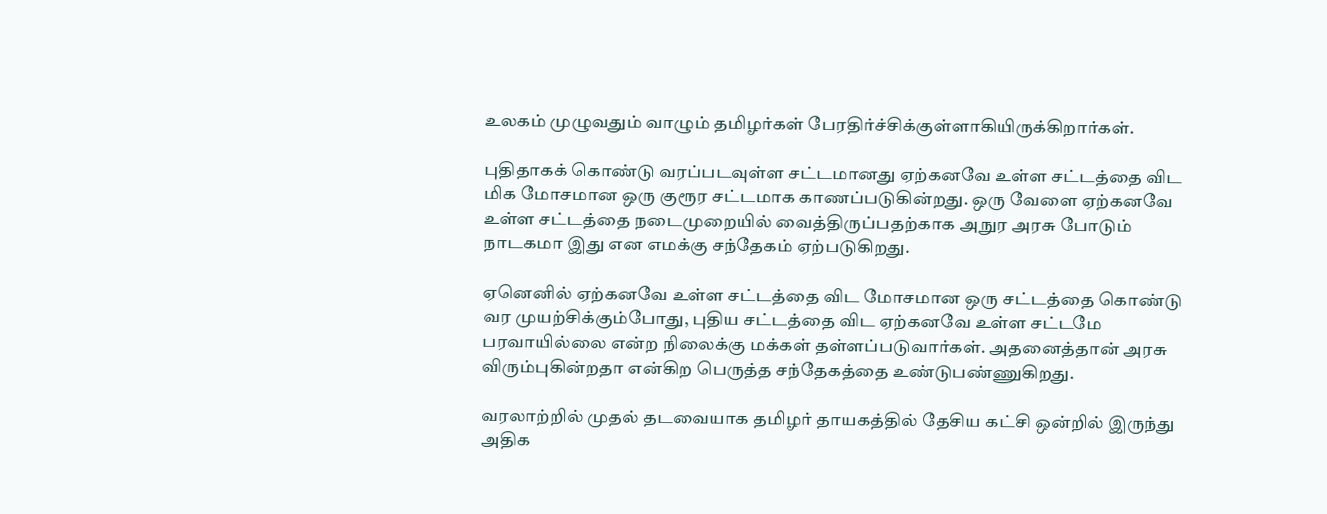உலகம் முழுவதும் வாழும் தமிழர்கள் பேரதிர்ச்சிக்குள்ளாகியிருக்கிறார்கள்.

புதிதாகக் கொண்டு வரப்படவுள்ள சட்டமானது ஏற்கனவே உள்ள சட்டத்தை விட மிக மோசமான ஒரு குரூர சட்டமாக காணப்படுகின்றது. ஒரு வேளை ஏற்கனவே உள்ள சட்டத்தை நடைமுறையில் வைத்திருப்பதற்காக அநுர அரசு போடும் நாடகமா இது என எமக்கு சந்தேகம் ஏற்படுகிறது.

ஏனெனில் ஏற்கனவே உள்ள சட்டத்தை விட மோசமான ஒரு சட்டத்தை கொண்டு வர முயற்சிக்கும்போது, புதிய சட்டத்தை விட ஏற்கனவே உள்ள சட்டமே பரவாயில்லை என்ற நிலைக்கு மக்கள் தள்ளப்படுவார்கள். அதனைத்தான் அரசு விரும்புகின்றதா என்கிற பெருத்த சந்தேகத்தை உண்டுபண்ணுகிறது.

வரலாற்றில் முதல் தடவையாக தமிழர் தாயகத்தில் தேசிய கட்சி ஒன்றில் இருந்து அதிக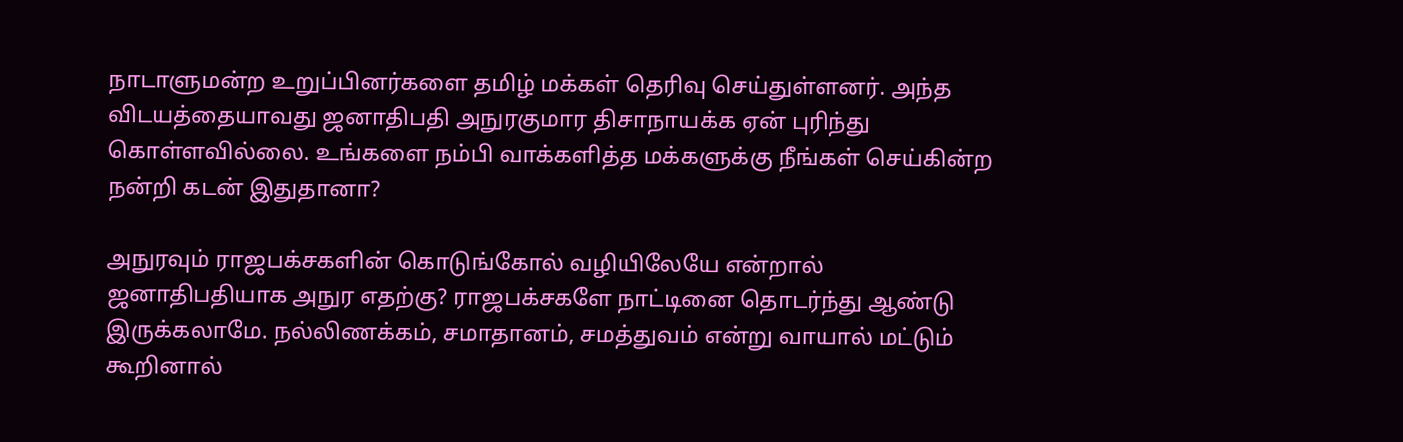நாடாளுமன்ற உறுப்பினர்களை தமிழ் மக்கள் தெரிவு செய்துள்ளனர். அந்த விடயத்தையாவது ஜனாதிபதி அநுரகுமார திசாநாயக்க ஏன் புரிந்து கொள்ளவில்லை. உங்களை நம்பி வாக்களித்த மக்களுக்கு நீங்கள் செய்கின்ற நன்றி கடன் இதுதானா?

அநுரவும் ராஜபக்சகளின் கொடுங்கோல் வழியிலேயே என்றால் ஜனாதிபதியாக அநுர எதற்கு? ராஜபக்சகளே நாட்டினை தொடர்ந்து ஆண்டு இருக்கலாமே. நல்லிணக்கம், சமாதானம், சமத்துவம் என்று வாயால் மட்டும் கூறினால்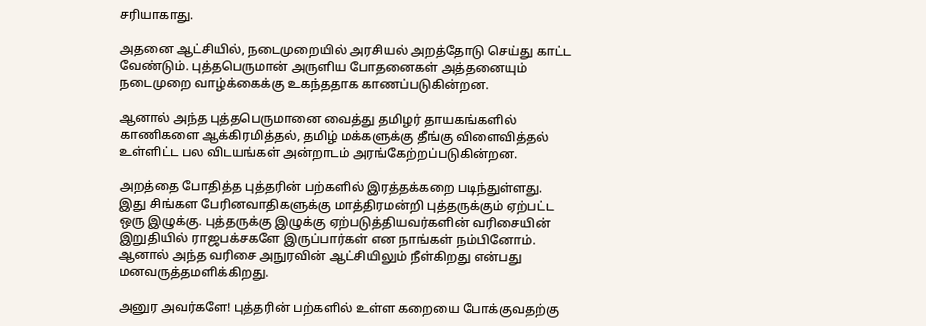சரியாகாது.

அதனை ஆட்சியில், நடைமுறையில் அரசியல் அறத்தோடு செய்து காட்ட வேண்டும். புத்தபெருமான் அருளிய போதனைகள் அத்தனையும் நடைமுறை வாழ்க்கைக்கு உகந்ததாக காணப்படுகின்றன.

ஆனால் அந்த புத்தபெருமானை வைத்து தமிழர் தாயகங்களில் காணிகளை ஆக்கிரமித்தல், தமிழ் மக்களுக்கு தீங்கு விளைவித்தல் உள்ளிட்ட பல விடயங்கள் அன்றாடம் அரங்கேற்றப்படுகின்றன.

அறத்தை போதித்த புத்தரின் பற்களில் இரத்தக்கறை படிந்துள்ளது. இது சிங்கள பேரினவாதிகளுக்கு மாத்திரமன்றி புத்தருக்கும் ஏற்பட்ட ஒரு இழுக்கு. புத்தருக்கு இழுக்கு ஏற்படுத்தியவர்களின் வரிசையின் இறுதியில் ராஜபக்சகளே இருப்பார்கள் என நாங்கள் நம்பினோம். ஆனால் அந்த வரிசை அநுரவின் ஆட்சியிலும் நீள்கிறது என்பது மனவருத்தமளிக்கிறது.

அனுர அவர்களே! புத்தரின் பற்களில் உள்ள கறையை போக்குவதற்கு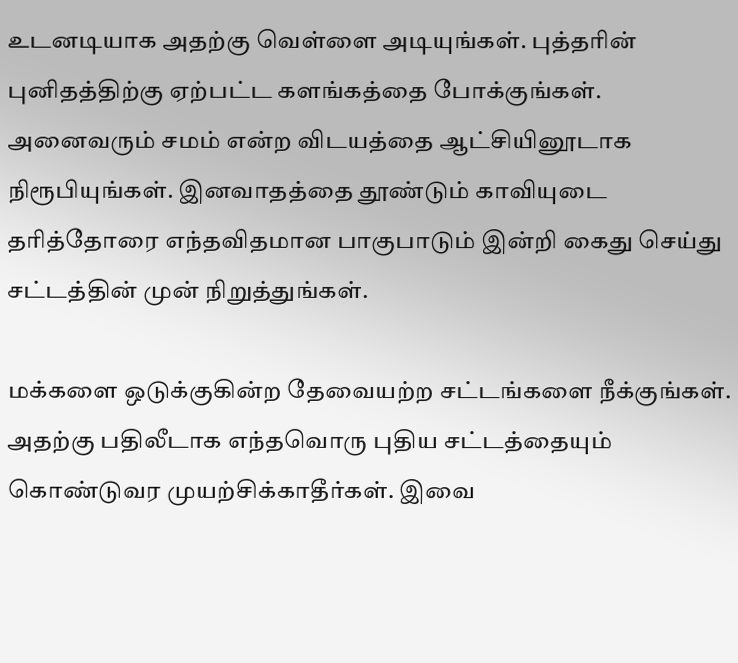உடனடியாக அதற்கு வெள்ளை அடியுங்கள். புத்தரின் புனிதத்திற்கு ஏற்பட்ட களங்கத்தை போக்குங்கள். அனைவரும் சமம் என்ற விடயத்தை ஆட்சியினூடாக நிரூபியுங்கள். இனவாதத்தை தூண்டும் காவியுடை தரித்தோரை எந்தவிதமான பாகுபாடும் இன்றி கைது செய்து சட்டத்தின் முன் நிறுத்துங்கள்.

மக்களை ஒடுக்குகின்ற தேவையற்ற சட்டங்களை நீக்குங்கள். அதற்கு பதிலீடாக எந்தவொரு புதிய சட்டத்தையும் கொண்டுவர முயற்சிக்காதீர்கள். இவை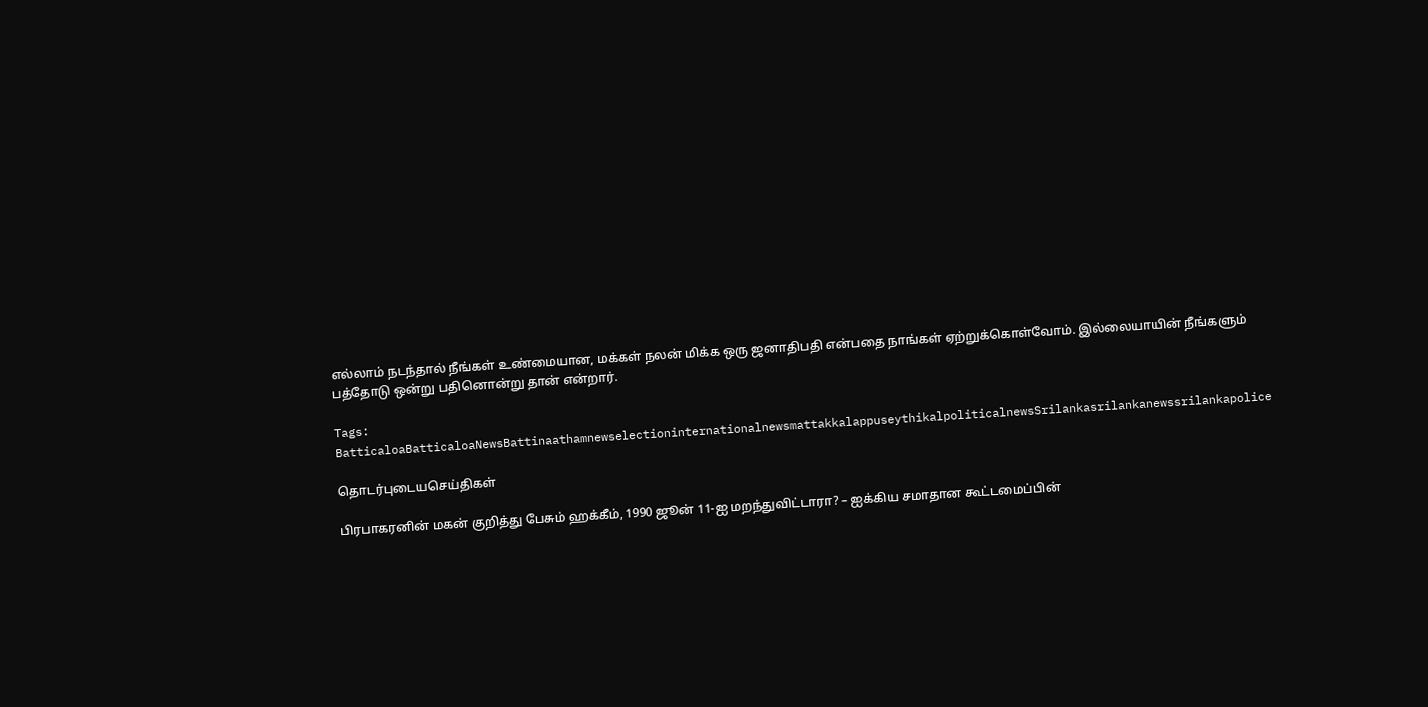எல்லாம் நடந்தால் நீங்கள் உண்மையான, மக்கள் நலன் மிக்க ஒரு ஜனாதிபதி என்பதை நாங்கள் ஏற்றுக்கொள்வோம். இல்லையாயின் நீங்களும் பத்தோடு ஒன்று பதினொன்று தான் என்றார்.

Tags: BatticaloaBatticaloaNewsBattinaathamnewselectioninternationalnewsmattakkalappuseythikalpoliticalnewsSrilankasrilankanewssrilankapolice

தொடர்புடையசெய்திகள்

பிரபாகரனின் மகன் குறித்து பேசும் ஹக்கீம், 1990 ஜூன் 11-ஐ மறந்துவிட்டாரா? – ஐக்கிய சமாதான கூட்டமைப்பின்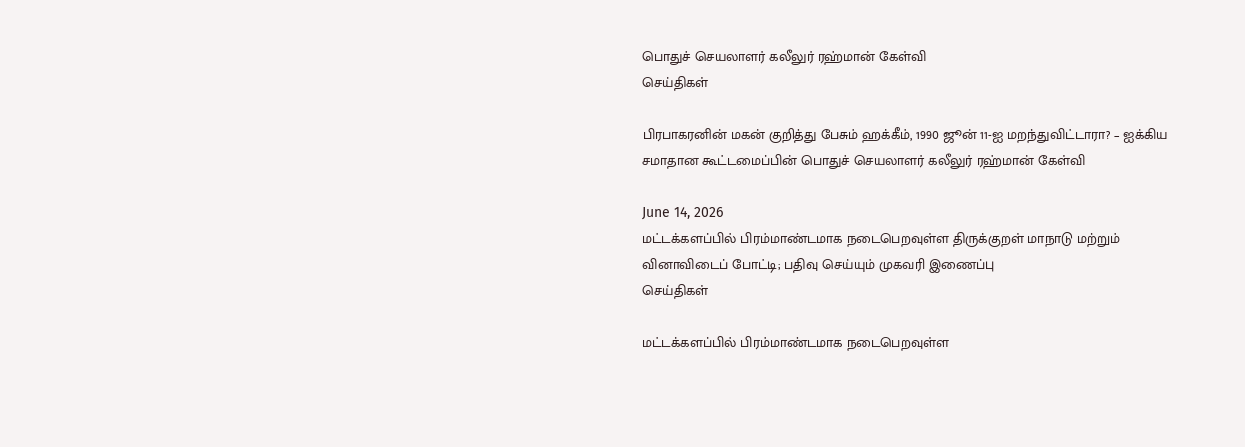பொதுச் செயலாளர் கலீலுர் ரஹ்மான் கேள்வி
செய்திகள்

பிரபாகரனின் மகன் குறித்து பேசும் ஹக்கீம், 1990 ஜூன் 11-ஐ மறந்துவிட்டாரா? – ஐக்கிய சமாதான கூட்டமைப்பின் பொதுச் செயலாளர் கலீலுர் ரஹ்மான் கேள்வி

June 14, 2026
மட்டக்களப்பில் பிரம்மாண்டமாக நடைபெறவுள்ள திருக்குறள் மாநாடு மற்றும் வினாவிடைப் போட்டி; பதிவு செய்யும் முகவரி இணைப்பு
செய்திகள்

மட்டக்களப்பில் பிரம்மாண்டமாக நடைபெறவுள்ள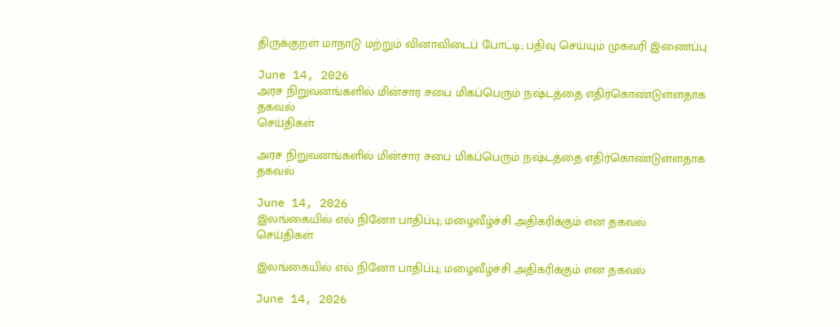திருக்குறள் மாநாடு மற்றும் வினாவிடைப் போட்டி; பதிவு செய்யும் முகவரி இணைப்பு

June 14, 2026
அரச நிறுவனங்களில் மின்சார சபை மிகப்பெரும் நஷ்டத்தை எதிர்கொண்டுள்ளதாக தகவல்
செய்திகள்

அரச நிறுவனங்களில் மின்சார சபை மிகப்பெரும் நஷ்டத்தை எதிர்கொண்டுள்ளதாக தகவல்

June 14, 2026
இலங்கையில் எல் நினோ பாதிப்பு; மழைவீழ்ச்சி அதிகரிக்கும் என தகவல்
செய்திகள்

இலங்கையில் எல் நினோ பாதிப்பு; மழைவீழ்ச்சி அதிகரிக்கும் என தகவல்

June 14, 2026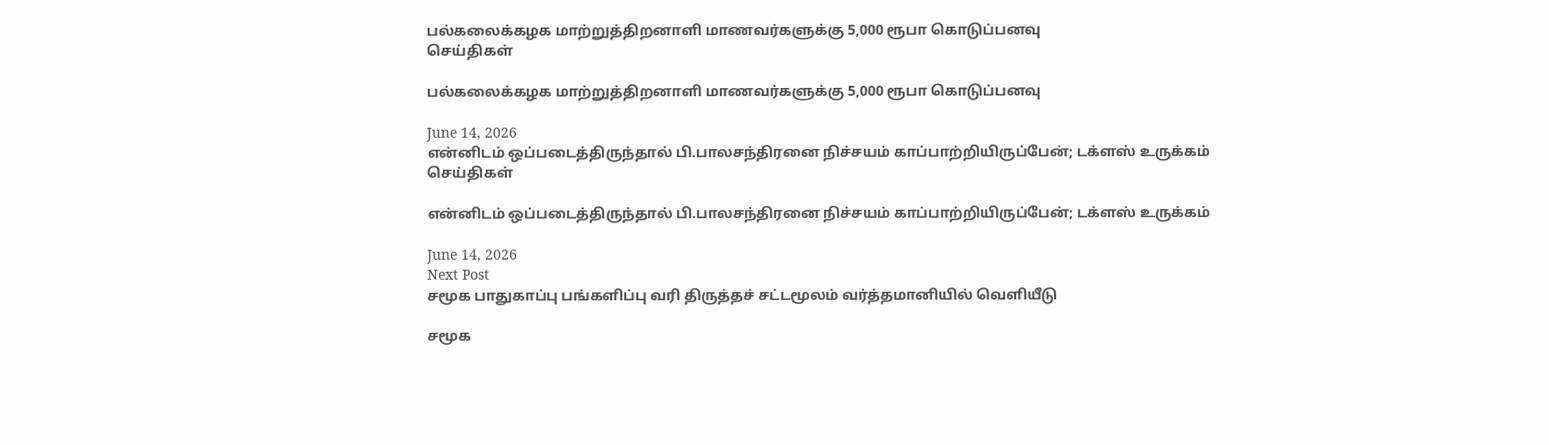பல்கலைக்கழக மாற்றுத்திறனாளி மாணவர்களுக்கு 5,000 ரூபா கொடுப்பனவு
செய்திகள்

பல்கலைக்கழக மாற்றுத்திறனாளி மாணவர்களுக்கு 5,000 ரூபா கொடுப்பனவு

June 14, 2026
என்னிடம் ஒப்படைத்திருந்தால் பி.பாலசந்திரனை நிச்சயம் காப்பாற்றியிருப்பேன்; டக்ளஸ் உருக்கம்
செய்திகள்

என்னிடம் ஒப்படைத்திருந்தால் பி.பாலசந்திரனை நிச்சயம் காப்பாற்றியிருப்பேன்; டக்ளஸ் உருக்கம்

June 14, 2026
Next Post
சமூக பாதுகாப்பு பங்களிப்பு வரி திருத்தச் சட்டமூலம் வர்த்தமானியில் வெளியீடு

சமூக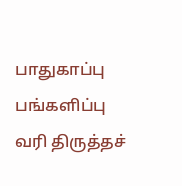பாதுகாப்பு பங்களிப்பு வரி திருத்தச்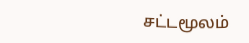சட்டமூலம்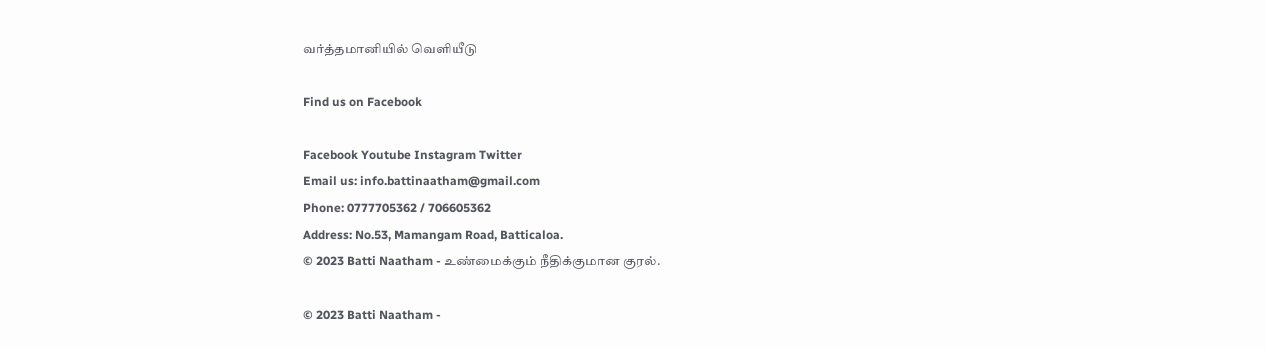வர்த்தமானியில் வெளியீடு

Find us on Facebook

Facebook Youtube Instagram Twitter
Email us: info.battinaatham@gmail.com
Phone: 0777705362 / 706605362
Address: No.53, Mamangam Road, Batticaloa.
© 2023 Batti Naatham - உண்மைக்கும் நீதிக்குமான குரல்.

© 2023 Batti Naatham -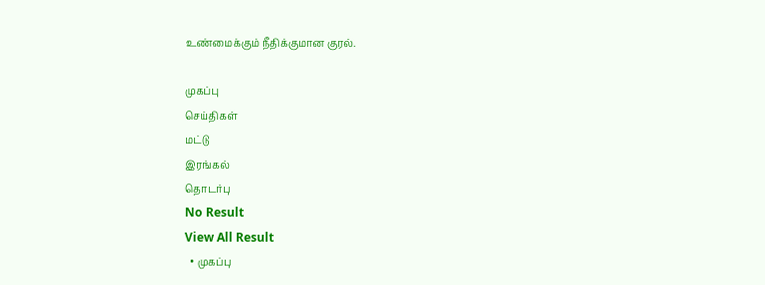உண்மைக்கும் நீதிக்குமான குரல்.

முகப்பு
செய்திகள்
மட்டு
இரங்கல்
தொடர்பு
No Result
View All Result
  • முகப்பு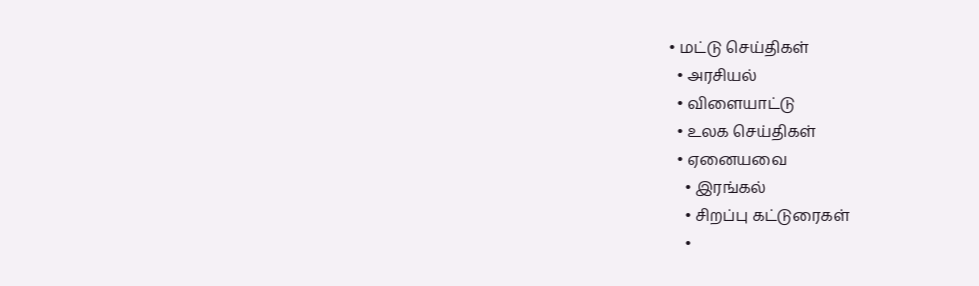• மட்டு செய்திகள்
  • அரசியல்
  • விளையாட்டு
  • உலக செய்திகள்
  • ஏனையவை
    • இரங்கல்
    • சிறப்பு கட்டுரைகள்
    •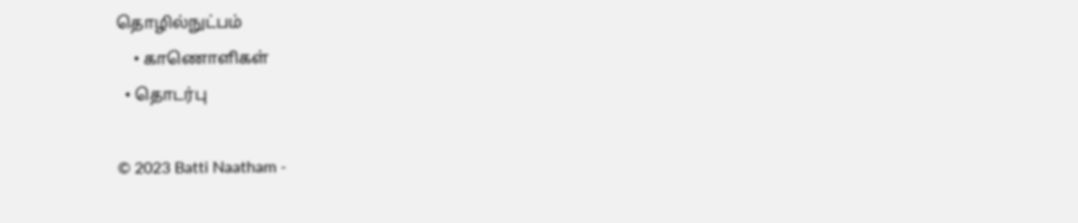தொழில்நுட்பம்
    • காணொளிகள்
  • தொடர்பு

© 2023 Batti Naatham -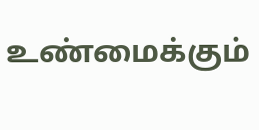உண்மைக்கும்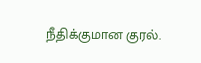நீதிக்குமான குரல்.